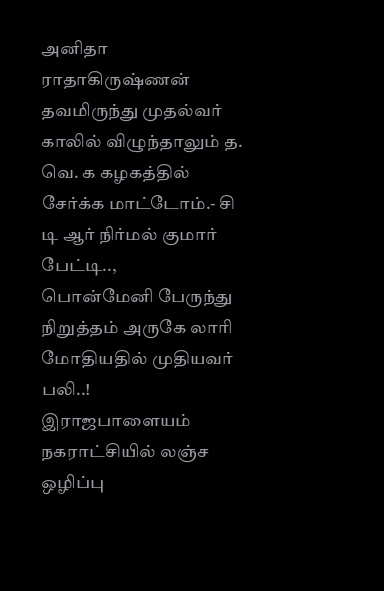அனிதா ராதாகிருஷ்ணன் தவமிருந்து முதல்வர் காலில் விழுந்தாலும் த. வெ. க கழகத்தில் சேர்க்க மாட்டோம்.- சி டி ஆர் நிர்மல் குமார் பேட்டி..,
பொன்மேனி பேருந்து நிறுத்தம் அருகே லாரி மோதியதில் முதியவர் பலி..!
இராஜபாளையம் நகராட்சியில் லஞ்ச ஒழிப்பு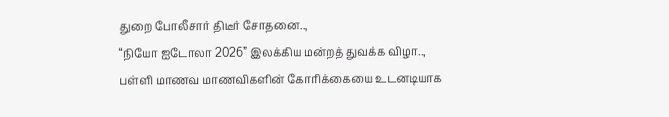துறை போலீசார் திடீர் சோதனை..,
“நியோ ஐடோலா 2026” இலக்கிய மன்றத் துவக்க விழா..,
பள்ளி மாணவ மாணவிகளின் கோரிக்கையை உடனடியாக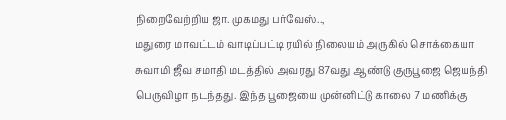நிறைவேற்றிய ஜா. முகமது பர்வேஸ்..,
மதுரை மாவட்டம் வாடிப்பட்டி ரயில் நிலையம் அருகில் சொக்கையா சுவாமி ஜீவ சமாதி மடத்தில் அவரது 87வது ஆண்டு குருபூஜை ஜெயந்தி பெருவிழா நடந்தது. இந்த பூஜையை முன்னிட்டு காலை 7 மணிக்கு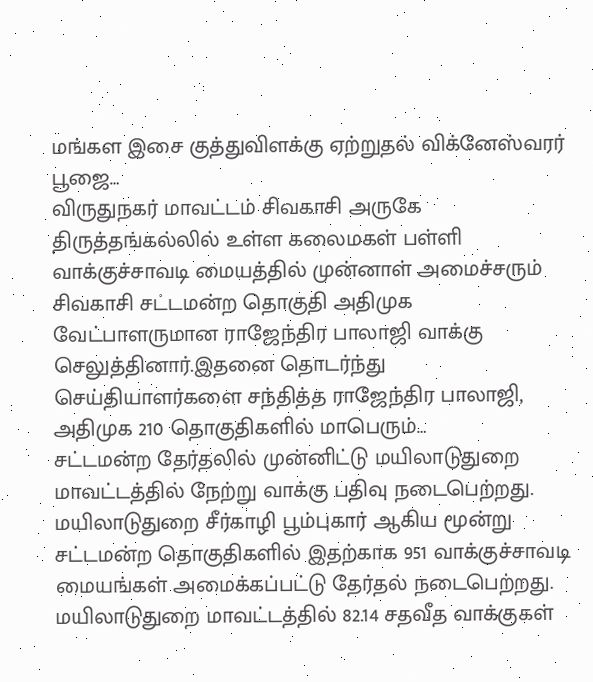மங்கள இசை குத்துவிளக்கு ஏற்றுதல் விக்னேஸ்வரர் பூஜை…
விருதுநகர் மாவட்டம் சிவகாசி அருகே திருத்தங்கல்லில் உள்ள கலைமகள் பள்ளி வாக்குச்சாவடி மையத்தில் முன்னாள் அமைச்சரும் சிவகாசி சட்டமன்ற தொகுதி அதிமுக வேட்பாளருமான ராஜேந்திர பாலாஜி வாக்கு செலுத்தினார்.இதனை தொடர்ந்து செய்தியாளர்களை சந்தித்த ராஜேந்திர பாலாஜி, அதிமுக 210 தொகுதிகளில் மாபெரும்…
சட்டமன்ற தேர்தலில் முன்னிட்டு மயிலாடுதுறை மாவட்டத்தில் நேற்று வாக்கு பதிவு நடைபெற்றது. மயிலாடுதுறை சீர்காழி பூம்புகார் ஆகிய மூன்று சட்டமன்ற தொகுதிகளில் இதற்காக 951 வாக்குச்சாவடி மையங்கள் அமைக்கப்பட்டு தேர்தல் நடைபெற்றது. மயிலாடுதுறை மாவட்டத்தில் 82.14 சதவீத வாக்குகள்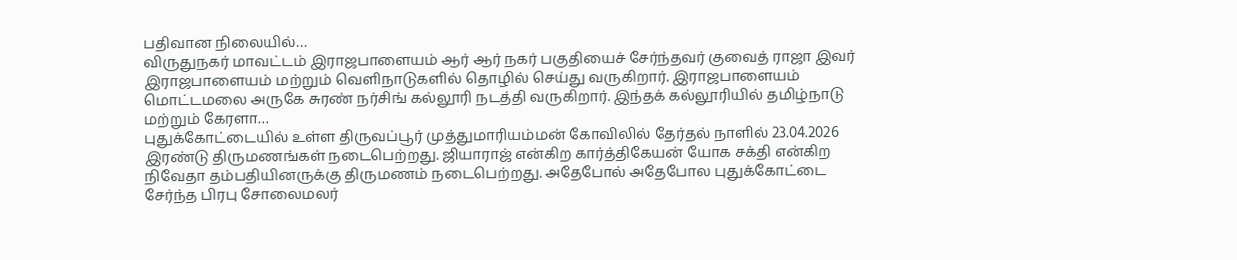பதிவான நிலையில்…
விருதுநகர் மாவட்டம் இராஜபாளையம் ஆர் ஆர் நகர் பகுதியைச் சேர்ந்தவர் குவைத் ராஜா இவர் இராஜபாளையம் மற்றும் வெளிநாடுகளில் தொழில் செய்து வருகிறார். இராஜபாளையம் மொட்டமலை அருகே சுரண் நர்சிங் கல்லூரி நடத்தி வருகிறார். இந்தக் கல்லூரியில் தமிழ்நாடு மற்றும் கேரளா…
புதுக்கோட்டையில் உள்ள திருவப்பூர் முத்துமாரியம்மன் கோவிலில் தேர்தல் நாளில் 23.04.2026 இரண்டு திருமணங்கள் நடைபெற்றது. ஜியாராஜ் என்கிற கார்த்திகேயன் யோக சக்தி என்கிற நிவேதா தம்பதியினருக்கு திருமணம் நடைபெற்றது. அதேபோல் அதேபோல புதுக்கோட்டை சேர்ந்த பிரபு சோலைமலர்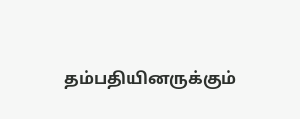தம்பதியினருக்கும்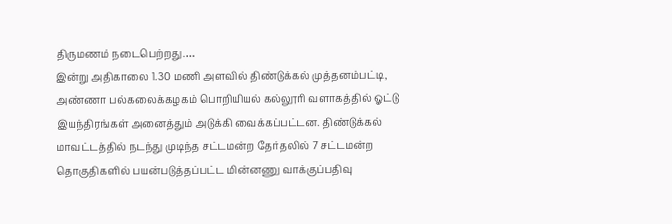திருமணம் நடைபெற்றது.…
இன்று அதிகாலை 1.30 மணி அளவில் திண்டுக்கல் முத்தனம்பட்டி, அண்ணா பல்கலைக்கழகம் பொறியியல் கல்லூரி வளாகத்தில் ஓட்டு இயந்திரங்கள் அனைத்தும் அடுக்கி வைக்கப்பட்டன. திண்டுக்கல் மாவட்டத்தில் நடந்து முடிந்த சட்டமன்ற தேர்தலில் 7 சட்டமன்ற தொகுதிகளில் பயன்படுத்தப்பட்ட மின்னணு வாக்குப்பதிவு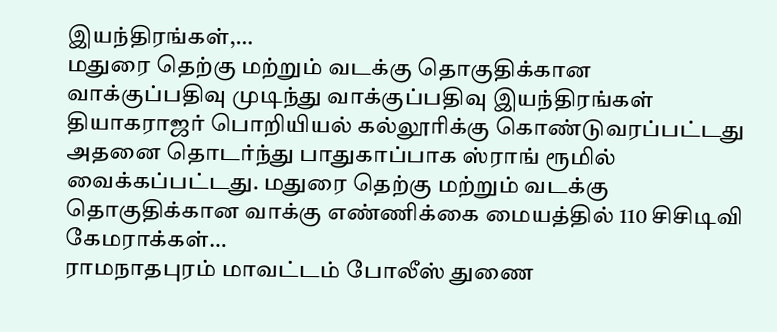இயந்திரங்கள்,…
மதுரை தெற்கு மற்றும் வடக்கு தொகுதிக்கான வாக்குப்பதிவு முடிந்து வாக்குப்பதிவு இயந்திரங்கள் தியாகராஜர் பொறியியல் கல்லூரிக்கு கொண்டுவரப்பட்டது அதனை தொடர்ந்து பாதுகாப்பாக ஸ்ராங் ரூமில் வைக்கப்பட்டது. மதுரை தெற்கு மற்றும் வடக்கு தொகுதிக்கான வாக்கு எண்ணிக்கை மையத்தில் 110 சிசிடிவி கேமராக்கள்…
ராமநாதபுரம் மாவட்டம் போலீஸ் துணை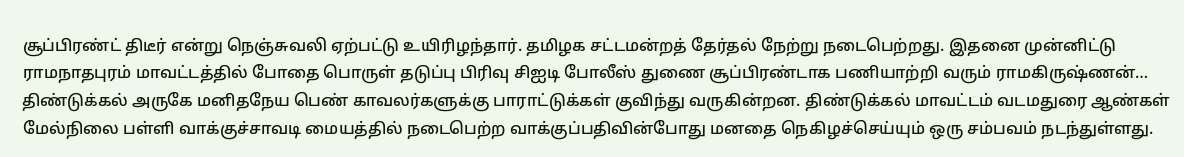சூப்பிரண்ட் திடீர் என்று நெஞ்சுவலி ஏற்பட்டு உயிரிழந்தார். தமிழக சட்டமன்றத் தேர்தல் நேற்று நடைபெற்றது. இதனை முன்னிட்டு ராமநாதபுரம் மாவட்டத்தில் போதை பொருள் தடுப்பு பிரிவு சிஐடி போலீஸ் துணை சூப்பிரண்டாக பணியாற்றி வரும் ராமகிருஷ்ணன்…
திண்டுக்கல் அருகே மனிதநேய பெண் காவலர்களுக்கு பாராட்டுக்கள் குவிந்து வருகின்றன. திண்டுக்கல் மாவட்டம் வடமதுரை ஆண்கள் மேல்நிலை பள்ளி வாக்குச்சாவடி மையத்தில் நடைபெற்ற வாக்குப்பதிவின்போது மனதை நெகிழச்செய்யும் ஒரு சம்பவம் நடந்துள்ளது.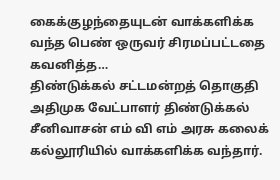கைக்குழந்தையுடன் வாக்களிக்க வந்த பெண் ஒருவர் சிரமப்பட்டதை கவனித்த…
திண்டுக்கல் சட்டமன்றத் தொகுதி அதிமுக வேட்பாளர் திண்டுக்கல் சீனிவாசன் எம் வி எம் அரசு கலைக் கல்லூரியில் வாக்களிக்க வந்தார்.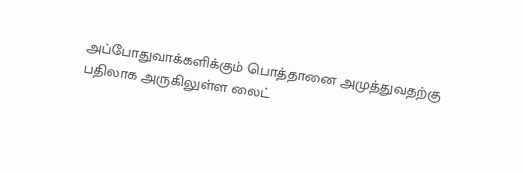அப்போதுவாக்களிக்கும் பொத்தானை அமுத்துவதற்கு பதிலாக அருகிலுள்ள லைட்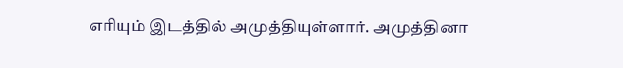எரியும் இடத்தில் அமுத்தியுள்ளார். அமுத்தினா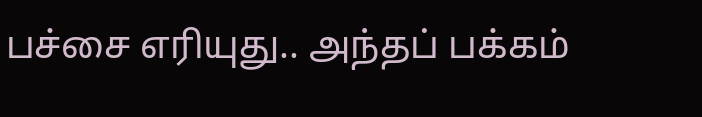பச்சை எரியுது.. அந்தப் பக்கம்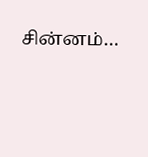சின்னம்…